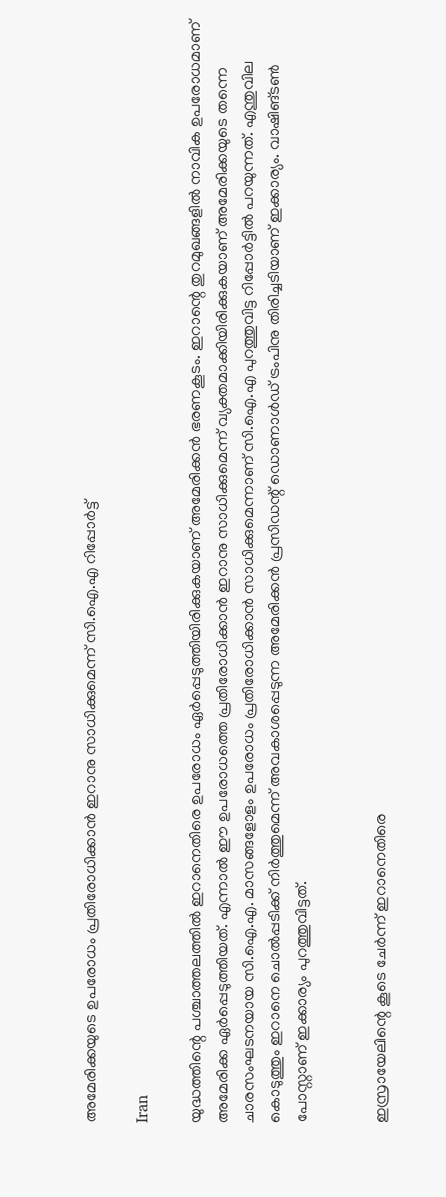അമേരിക്കയുടെ ഉപരോധം പ്രതിരോധിക്കാന്‍ ഇറാനു സാധിക്കുമെന്ന് സി.ഐ.എ റിപ്പോര്‍ട്ട്

Iran

യുദ്ധത്തിന്റെ പശ്ചാത്തലത്തില്‍ ഇറാനെതിരെ ഉപരോധം ഏര്‍പ്പെടുത്തിയിരിക്കുകയാണ് അമേരിക്കന്‍ ഭരണകൂടം. ഇറാന്റെ തുറമുഖങ്ങളില്‍ നാവിക ഉപരോധമാണ് അമേരിക്ക ഏര്‍പ്പെടുത്തിയത്. എന്നാല്‍ ഈ ഉപരോധത്തെ പ്രതിരോധിക്കാന്‍ ഇറാനു സാധിക്കുമെന്ന് വ്യക്തമാക്കിയിരിക്കുകയാണ് അമേരിക്കയുടെ തന്നെ ചാരസംഘടനയായ സി.ഐ.എ. മാസങ്ങളോളം ഉപരോധം പ്രതിരോധിക്കാന്‍ സാധിക്കുമെന്നാണ് സി.ഐ.എ പുറത്തുവിട്ട റിപ്പോര്‍ട്ടില്‍ പറയുന്നത്. എന്തുവില കൊടുത്തും ഇറാനെ ചൊല്‍പ്പടിക്ക് നിര്‍ത്തുമെന്ന് അവകാശപ്പെടുന്ന അമേരിക്കന്‍ പ്രസിഡന്റ് ഡൊണാള്‍ഡ് ട്രംപിനു തിരിച്ചടിയാണ് ഇക്കാര്യം. വാഷിങ്ടണ്‍ പോസ്റ്റാണ് ഇക്കാര്യം പുറത്തുവിട്ടത്.


ഇസ്രായേലിന്റെ കൂടെ ചേര്‍ന്ന് ഇറാനെതിരെ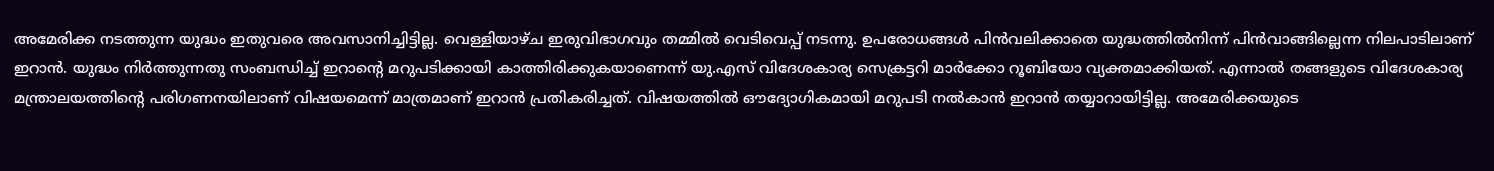അമേരിക്ക നടത്തുന്ന യുദ്ധം ഇതുവരെ അവസാനിച്ചിട്ടില്ല. വെള്ളിയാഴ്ച ഇരുവിഭാഗവും തമ്മില്‍ വെടിവെപ്പ് നടന്നു. ഉപരോധങ്ങള്‍ പിന്‍വലിക്കാതെ യുദ്ധത്തില്‍നിന്ന് പിന്‍വാങ്ങില്ലെന്ന നിലപാടിലാണ് ഇറാന്‍. യുദ്ധം നിര്‍ത്തുന്നതു സംബന്ധിച്ച് ഇറാന്റെ മറുപടിക്കായി കാത്തിരിക്കുകയാണെന്ന് യു.എസ് വിദേശകാര്യ സെക്രട്ടറി മാര്‍ക്കോ റൂബിയോ വ്യക്തമാക്കിയത്. എന്നാല്‍ തങ്ങളുടെ വിദേശകാര്യ മന്ത്രാലയത്തിന്റെ പരിഗണനയിലാണ് വിഷയമെന്ന് മാത്രമാണ് ഇറാന്‍ പ്രതികരിച്ചത്. വിഷയത്തില്‍ ഔദ്യോഗികമായി മറുപടി നല്‍കാന്‍ ഇറാന്‍ തയ്യാറായിട്ടില്ല. അമേരിക്കയുടെ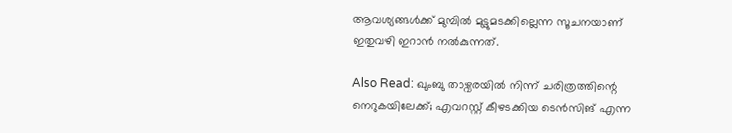ആവശ്യങ്ങള്‍ക്ക് മുമ്പില്‍ മുട്ടുമടക്കില്ലെന്ന സൂചനയാണ് ഇതുവഴി ഇറാന്‍ നല്‍കുന്നത്.

Also Read: ഖുംബു താഴ്വരയിൽ നിന്ന് ചരിത്രത്തിന്റെ നെറുകയിലേക്ക്; എവറസ്റ്റ് കീഴടക്കിയ ടെൻസിങ് എന്ന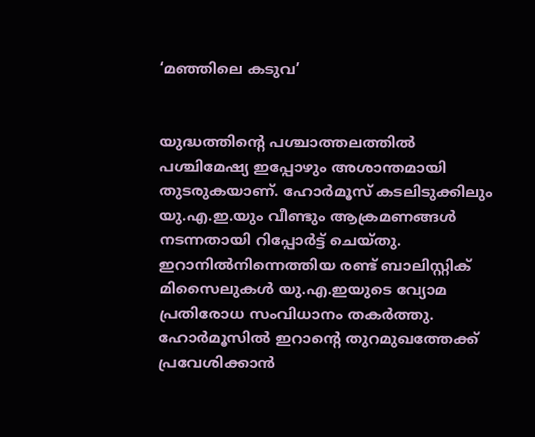‘മഞ്ഞിലെ കടുവ’


യുദ്ധത്തിന്റെ പശ്ചാത്തലത്തില്‍ പശ്ചിമേഷ്യ ഇപ്പോഴും അശാന്തമായി തുടരുകയാണ്. ഹോര്‍മൂസ് കടലിടുക്കിലും യു.എ.ഇ.യും വീണ്ടും ആക്രമണങ്ങള്‍ നടന്നതായി റിപ്പോര്‍ട്ട് ചെയ്തു. ഇറാനില്‍നിന്നെത്തിയ രണ്ട് ബാലിസ്റ്റിക് മിസൈലുകള്‍ യു.എ.ഇയുടെ വ്യോമ പ്രതിരോധ സംവിധാനം തകര്‍ത്തു. ഹോര്‍മൂസില്‍ ഇറാന്റെ തുറമുഖത്തേക്ക് പ്രവേശിക്കാന്‍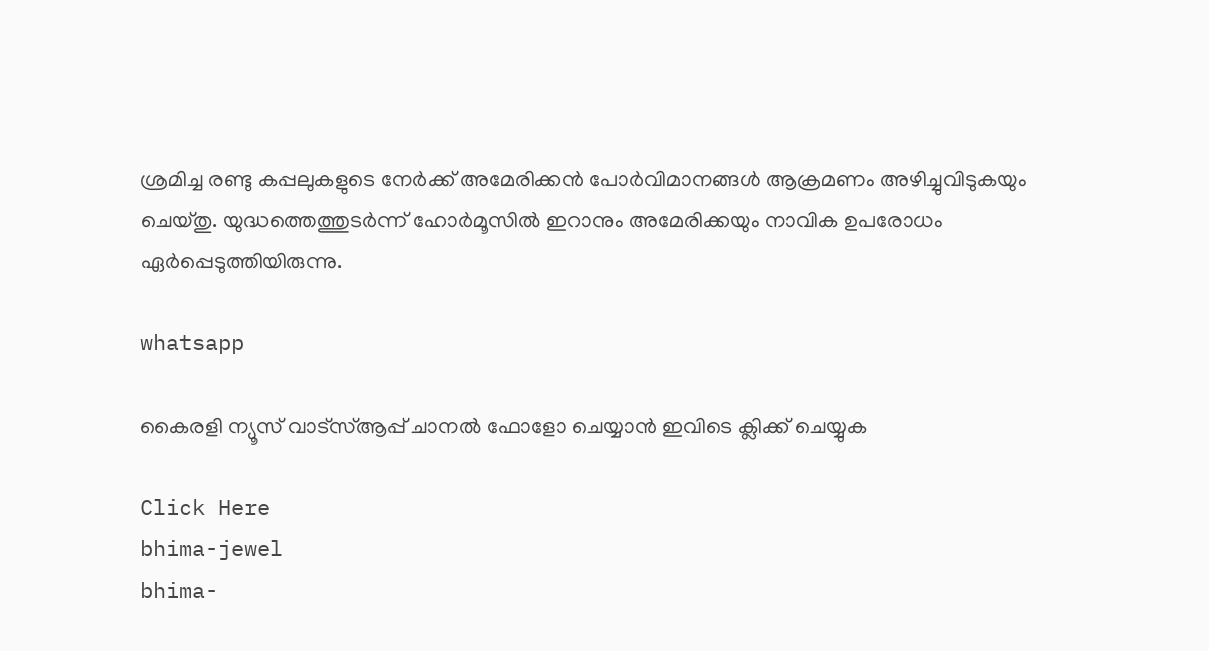ശ്രമിച്ച രണ്ടു കപ്പലുകളുടെ നേര്‍ക്ക് അമേരിക്കന്‍ പോര്‍വിമാനങ്ങള്‍ ആക്രമണം അഴിച്ചുവിടുകയും ചെയ്തു. യുദ്ധത്തെത്തുടര്‍ന്ന് ഹോര്‍മൂസില്‍ ഇറാനും അമേരിക്കയും നാവിക ഉപരോധം ഏര്‍പ്പെടുത്തിയിരുന്നു.

whatsapp

കൈരളി ന്യൂസ് വാട്‌സ്ആപ്പ് ചാനല്‍ ഫോളോ ചെയ്യാന്‍ ഇവിടെ ക്ലിക്ക് ചെയ്യുക

Click Here
bhima-jewel
bhima-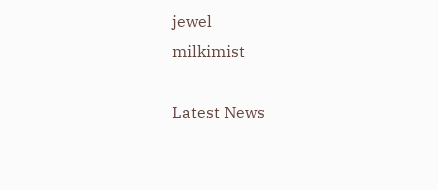jewel
milkimist

Latest News